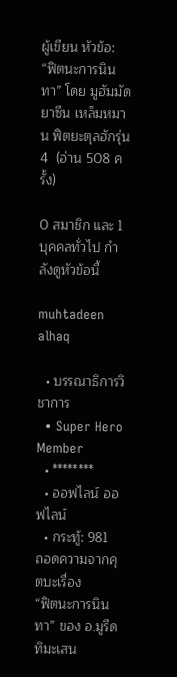ผู้เขียน หัวข้อ: “ฟิตนะการนินทา” โดย มูฮัมมัดยาซีน เหล็มหมาน ฟิตยะตุลฮักรุ่น 4  (อ่าน 508 ครั้ง)

0 สมาชิก และ 1 บุคคลทั่วไป กำลังดูหัวข้อนี้

muhtadeen alhaq

  • บรรณาธิการวิชาการ
  • Super Hero Member
  • ********
  • ออฟไลน์ ออฟไลน์
  • กระทู้: 981
ถอดความจากคุตบะเรื่อง
“ฟิตนะการนินทา” ของ อ.มูรีด ทิมะเสน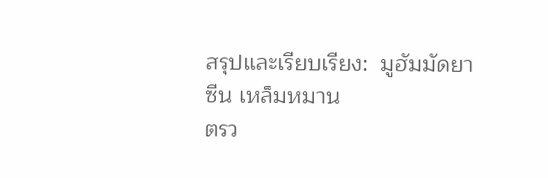สรุปและเรียบเรียง:  มูฮัมมัดยาซีน เหล็มหมาน
ตรว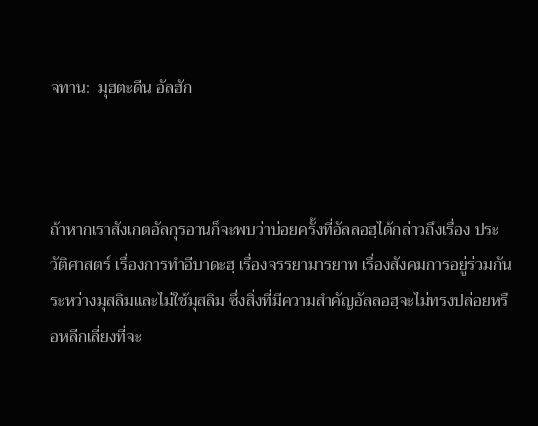จทาน:  มุฮตะดีน อัลฮัก



ถ้าหากเราสังเกตอัลกุรอานก็จะพบว่าบ่อยครั้งที่อัลลอฮฺได้กล่าวถึงเรื่อง ประวัติศาสตร์ เรื่องการทำอีบาดะฮฺ เรื่องจรรยามารยาท เรื่องสังคมการอยู่ร่วมกันระหว่างมุสลิมและไม่ใช้มุสลิม ซึ่งสิ่งที่มีความสำคัญอัลลอฮฺจะไม่ทรงปล่อยหรือหลีกเลี่ยงที่จะ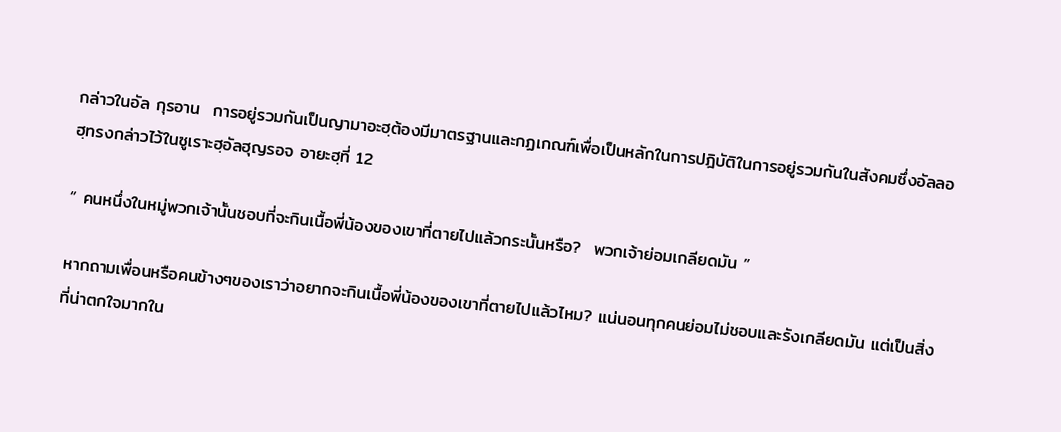กล่าวในอัล กุรอาน  การอยู่รวมกันเป็นญามาอะฮฺต้องมีมาตรฐานและกฏเกณฑ์เพื่อเป็นหลักในการปฎิบัติในการอยู่รวมกันในสังคมซึ่งอัลลอฮฺทรงกล่าวไว้ในซูเราะฮฺอัลฮุญรอจ อายะฮฺที่ 12

“ คนหนึ่งในหมู่พวกเจ้านั้นชอบที่จะกินเนื้อพี่น้องของเขาที่ตายไปแล้วกระนั้นหรือ?  พวกเจ้าย่อมเกลียดมัน ”

หากถามเพื่อนหรือคนข้างๆของเราว่าอยากจะกินเนื้อพี่น้องของเขาที่ตายไปแล้วไหม? แน่นอนทุกคนย่อมไม่ชอบและรังเกลียดมัน แต่เป็นสิ่งที่น่าตกใจมากใน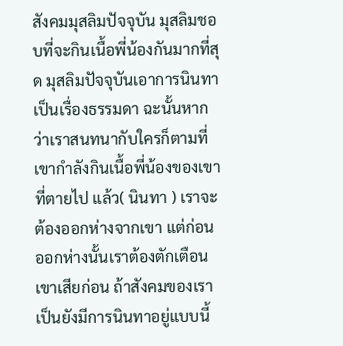สังคมมุสลิมปัจจุบัน มุสลิมชอบที่จะกินเนื้อพี่น้องกันมากที่สุด มุสลิมปัจจุบันเอาการนินทาเป็นเรื่องธรรมดา ฉะนั้นหากว่าเราสนทนากับใครก็ตามที่เขากำลังกินเนื้อพี่น้องของเขาที่ตายไป แล้ว( นินทา ) เราจะต้องออกห่างจากเขา แต่ก่อนออกห่างนั้นเราต้องตักเตือนเขาเสียก่อน ถ้าสังคมของเราเป็นยังมีการนินทาอยู่แบบนี้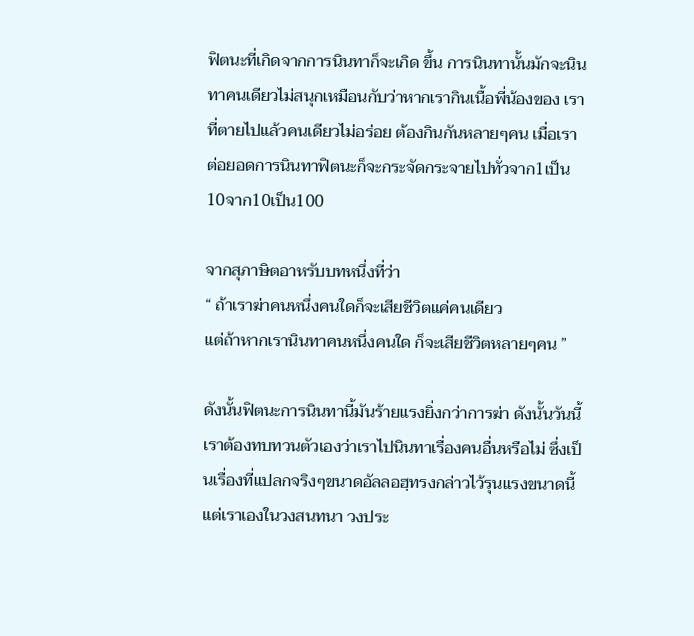ฟิตนะที่เกิดจากการนินทาก็จะเกิด ขึ้น การนินทานั้นมักจะนินทาคนเดียวไม่สนุกเหมือนกับว่าหากเรากินเนื้อพี่น้องของ เราที่ตายไปแล้วคนเดียวไม่อร่อย ต้องกินกันหลายๆคน เมื่อเราต่อยอดการนินทาฟิตนะก็จะกระจัดกระจายไปทั่วจาก1เป็น10จาก10เป็น100

จากสุภาษิตอาหรับบทหนึ่งที่ว่า
“ ถ้าเราฆ่าคนหนึ่งคนใดก็จะเสียชีวิตแค่คนเดียว
แต่ถ้าหากเรานินทาคนหนึ่งคนใด ก็จะเสียชีวิตหลายๆคน ”

ดังนั้นฟิตนะการนินทานี้มันร้ายแรงยิ่งกว่าการฆ่า ดังนั้นวันนี้เราต้องทบทวนตัวเองว่าเราไปนินทาเรื่องคนอื่นหรือไม่ ซึ่งเป็นเรื่องที่แปลกจริงๆขนาดอัลลอฮฺทรงกล่าวไว้รุนแรงขนาดนี้ แต่เราเองในวงสนทนา วงประ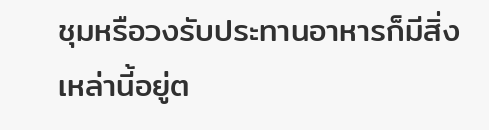ชุมหรือวงรับประทานอาหารก็มีสิ่งเหล่านี้อยู่ต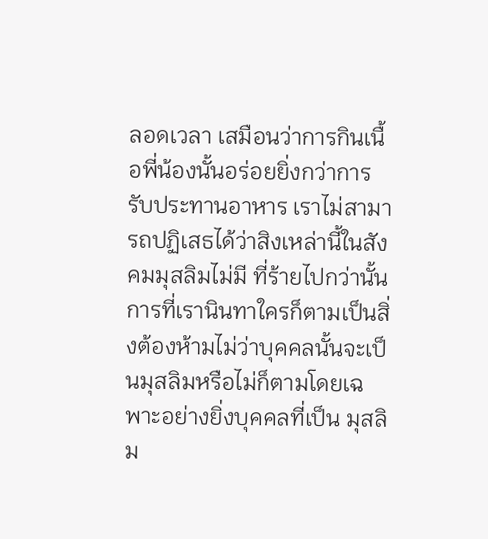ลอดเวลา เสมือนว่าการกินเนื้อพี่น้องนั้นอร่อยยิ่งกว่าการรับประทานอาหาร เราไม่สามารถปฏิเสธได้ว่าสิงเหล่านี้ในสังคมมุสลิมไม่มี ที่ร้ายไปกว่านั้นการที่เรานินทาใครก็ตามเป็นสิ่งต้องห้ามไม่ว่าบุคคลนั้นจะเป็นมุสลิมหรือไม่ก็ตามโดยเฉพาะอย่างยิ่งบุคคลที่เป็น มุสลิม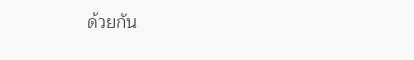ด้วยกัน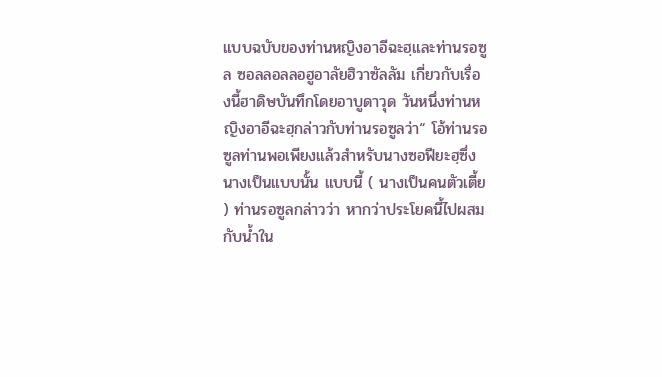แบบฉบับของท่านหญิงอาอีฉะฮฺและท่านรอซูล ซอลลอลลอฮูอาลัยฮิวาซัลลัม เกี่ยวกับเรื่องนี้ฮาดิษบันทึกโดยอาบูดาวุด วันหนึ่งท่านหญิงอาอีฉะฮฺกล่าวกับท่านรอซูลว่า“ โอ้ท่านรอซูลท่านพอเพียงแล้วสำหรับนางซอฟียะฮฺซึ่งนางเป็นแบบนั้น แบบนี้ ( นางเป็นคนตัวเตี้ย ) ท่านรอซูลกล่าวว่า หากว่าประโยคนี้ไปผสมกับน้ำใน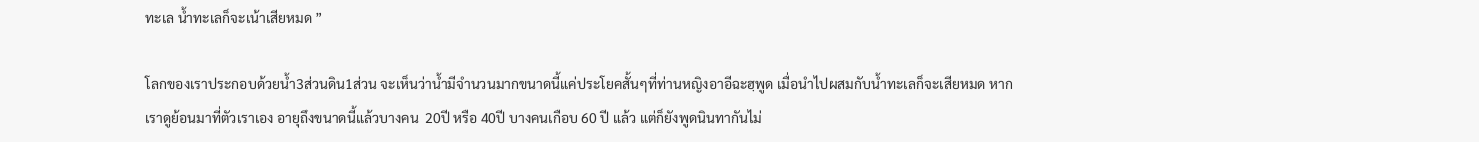ทะเล น้ำทะเลก็จะเน้าเสียหมด ”

โลกของเราประกอบด้วยน้ำ3ส่วนดิน1ส่วน จะเห็นว่าน้ำมีจำนวนมากขนาดนี้แค่ประโยคสั้นๆที่ท่านหญิงอาอีฉะฮฺพูด เมื่อนำไปผสมกับน้ำทะเลก็จะเสียหมด หากเราดูย้อนมาที่ตัวเราเอง อายุถึงขนาดนี้แล้วบางคน  20ปี หรือ 40ปี บางคนเกือบ 60 ปี แล้ว แต่ก็ยังพูดนินทากันไม่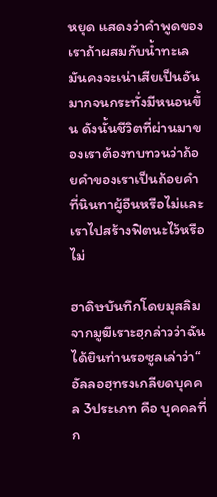หยุด แสดงว่าคำพูดของเราถ้าผสมกับน้ำทะเลมันคงจะเน่าเสียเป็นอันมากจนกระทั่งมีหนอนขึ้น ดังนั้นชีวิตที่ผ่านมาของเราต้องทบทวนว่าถ้อยคำของเราเป็นถ้อยคำที่นินทาผู้อืนหรือไม่และเราไปสร้างฟิตนะไว้หรือไม่

ฮาดิษบันทึกโดยมุสลิม จากมูฆีเราะฮฺกล่าวว่าฉันได้ยินท่านรอซูลเล่าว่า“ อัลลอฮฺทรงเกลียดบุคคล 3ประเภท คือ บุคคลที่ก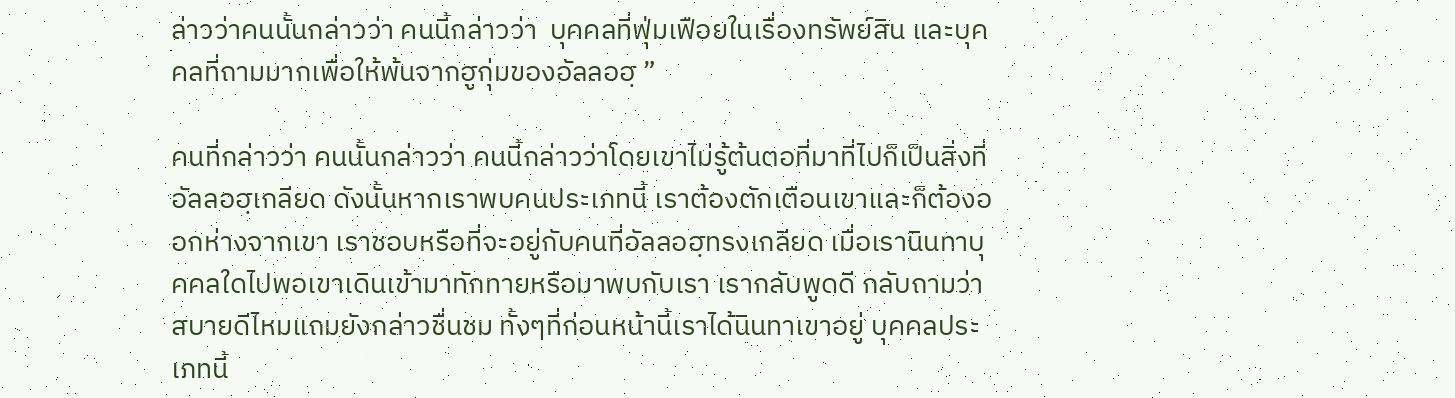ล่าวว่าคนนั้นกล่าวว่า คนนี้กล่าวว่า  บุคคลที่ฟุ่มเฟือยในเรื่องทรัพย์สิน และบุคคลที่ถามมากเพื่อให้พ้นจากฮูกุ่มของอัลลอฮฺ ”

คนที่กล่าวว่า คนนั้นกล่าวว่า คนนี้กล่าวว่าโดยเขาไม่รู้ต้นตอที่มาที่ไปก็เป็นสิ่งที่อัลลอฮฺเกลียด ดังนั้นหากเราพบคนประเภทนี้ เราต้องตักเตือนเขาและก็ต้องออกห่างจากเขา เราชอบหรือที่จะอยู่กับคนที่อัลลอฮฺทรงเกลียด เมื่อเรานินทาบุคคลใดไปพอเขาเดินเข้ามาทักทายหรือมาพบกับเรา เรากลับพูดดี กลับถามว่าสบายดีไหมแถมยังกล่าวชื่นชม ทั้งๆที่ก่อนหน้านี้เราได้นินทาเขาอยู่ บุคคลประเภทนี้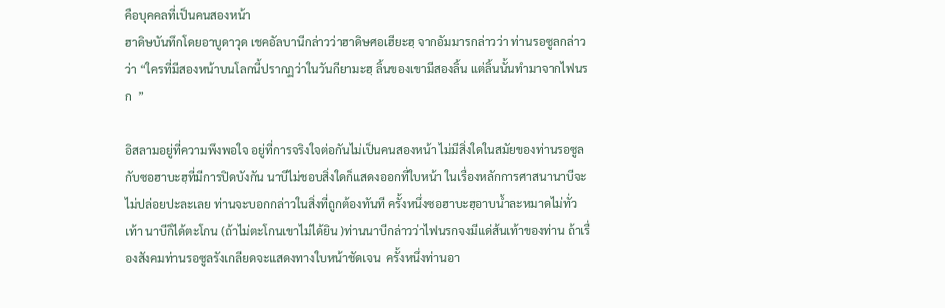คือบุคคลที่เป็นคนสองหน้า
ฮาดิษบันทึกโดยอาบูดาวุด เชคอัลบานีกล่าวว่าฮาดิษศอเฮียะฮฺ จากอัมมารกล่าวว่า ท่านรอซูลกล่าวว่า “ใครที่มีสองหน้าบนโลกนี้ปรากฏว่าในวันกียามะฮฺ ลิ้นของเขามีสองลิ้น แต่ลิ้นนั้นทำมาจากไฟนรก  ”

อิสลามอยู่ที่ความพึงพอใจ อยู่ที่การจริงใจต่อกันไม่เป็นคนสองหน้า ไม่มีสิ่งใดในสมัยของท่านรอซูลกับซอฮาบะฮฺที่มีการปิดบังกัน นาบีไม่ชอบสิ่งใดก็แสดงออกที่ใบหน้า ในเรื่องหลักการศาสนานาบีจะไม่ปล่อยปะละเลย ท่านจะบอกกล่าวในสิ่งที่ถูกต้องทันที ครั้งหนึ่งซอฮาบะฮฺอาบน้ำละหมาดไม่ทั่วเท้า นาบีก็ได้ตะโกน (ถ้าไม่ตะโกนเขาไม่ได้ยิน )ท่านนาบีกล่าวว่าไฟนรกจงมีแด่ส้นเท้าของท่าน ถ้าเรื่องสังคมท่านรอซูลรังเกลียดจะแสดงทางใบหน้าชัดเจน  ครั้งหนึ่งท่านอา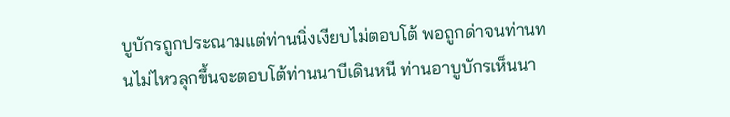บูบักรถูกประณามแต่ท่านนิ่งเงียบไม่ตอบโต้ พอถูกด่าจนท่านทนไม่ไหวลุกขึ้นจะตอบโต้ท่านนาบีเดินหนี ท่านอาบูบักรเห็นนา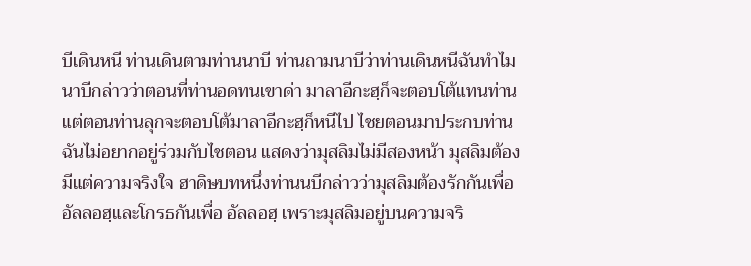บีเดินหนี ท่านเดินตามท่านนาบี ท่านถามนาบีว่าท่านเดินหนีฉันทำไม นาบีกล่าวว่าตอนที่ท่านอดทนเขาด่า มาลาอีกะฮฺก็จะตอบโต้แทนท่าน แต่ตอนท่านลุกจะตอบโต้มาลาอีกะฮฺก็หนีไป ไชยตอนมาประกบท่าน ฉันไม่อยากอยู่ร่วมกับไชตอน แสดงว่ามุสลิมไม่มีสองหน้า มุสลิมต้องมีแต่ความจริงใจ ฮาดิษบทหนึ่งท่านนบีกล่าวว่ามุสลิมต้องรักกันเพื่ออัลลอฮฺและโกรธกันเพื่อ อัลลอฮฺ เพราะมุสลิมอยู่บนความจริ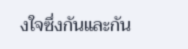งใจซึ่งกันและกัน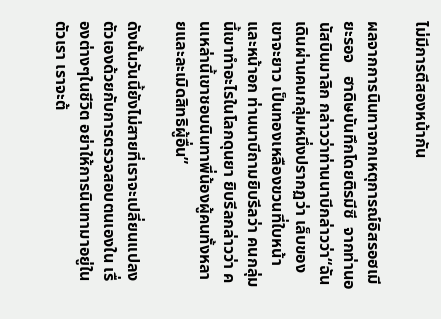ไม่มีการตีสองหน้ากัน

ผลจากการนินทาจากเหตุการณ์อิสรอฮเมียะรอจ   ฮาดิษบันทึกโดยติรมีซี  จากท่านอนัสบินมาลิก กล่าวว่าท่านนาบีกล่าวว่า“ฉันเดินผ่านคนกลุ่มหนึ่งปรากฏว่า เล็บของเขาจะยาว เป็นทองเหลืองขวนที่ใบหน้าและหน้าอก ท่านนาบีถามยิบรีลว่า คนกลุ่มนี้เขาทำอะไรในโลกดุนยา ยิบรีลกล่าวว่า คนเหล่านี้เขาชอบนินทาพี่น้องผู้คนทั้งหลายและละเมิดสิทธิผู้อื่น”

ดังนั้นวันนี้ยังไม่สายที่เราจะเปลี่ยนแปลงตัวเองด้วยกับการตรวจสอบตนเองใน เรื่องต่างๆในชีวิต อย่าให้การนินทามาอยู่ในตัวเรา เราจะต้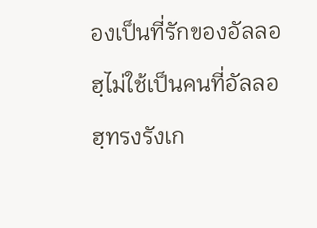องเป็นที่รักของอัลลอฮฺไม่ใช้เป็นคนที่อัลลอฮฺทรงรังเก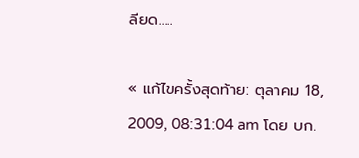ลียด.....

« แก้ไขครั้งสุดท้าย: ตุลาคม 18, 2009, 08:31:04 am โดย บก.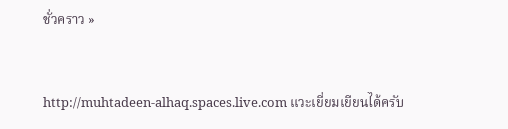ชั่วคราว »


http://muhtadeen-alhaq.spaces.live.com แวะเยี่ยมเยียนได้ครับ